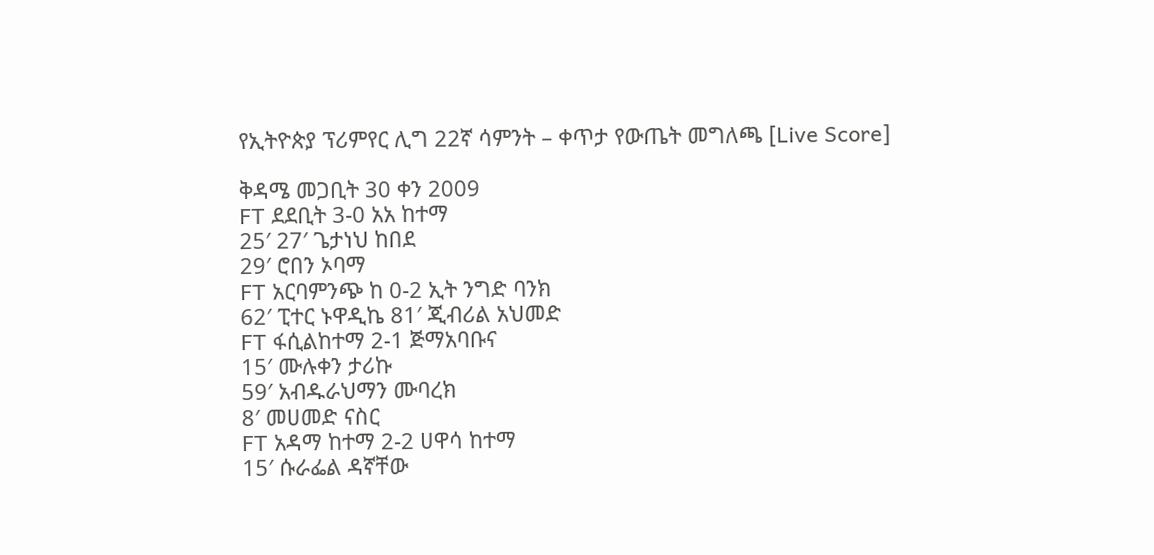የኢትዮጵያ ፕሪምየር ሊግ 22ኛ ሳምንት – ቀጥታ የውጤት መግለጫ [Live Score]

ቅዳሜ መጋቢት 30 ቀን 2009
FT ደደቢት 3-0 አአ ከተማ
25′ 27′ ጌታነህ ከበደ
29′ ሮበን ኦባማ
FT አርባምንጭ ከ 0-2 ኢት ንግድ ባንክ
62′ ፒተር ኑዋዲኬ 81′ ጂብሪል አህመድ
FT ፋሲልከተማ 2-1 ጅማአባቡና
15′ ሙሉቀን ታሪኩ
59′ አብዱራህማን ሙባረክ
8′ መሀመድ ናስር
FT አዳማ ከተማ 2-2 ሀዋሳ ከተማ
15′ ሱራፌል ዳኛቸው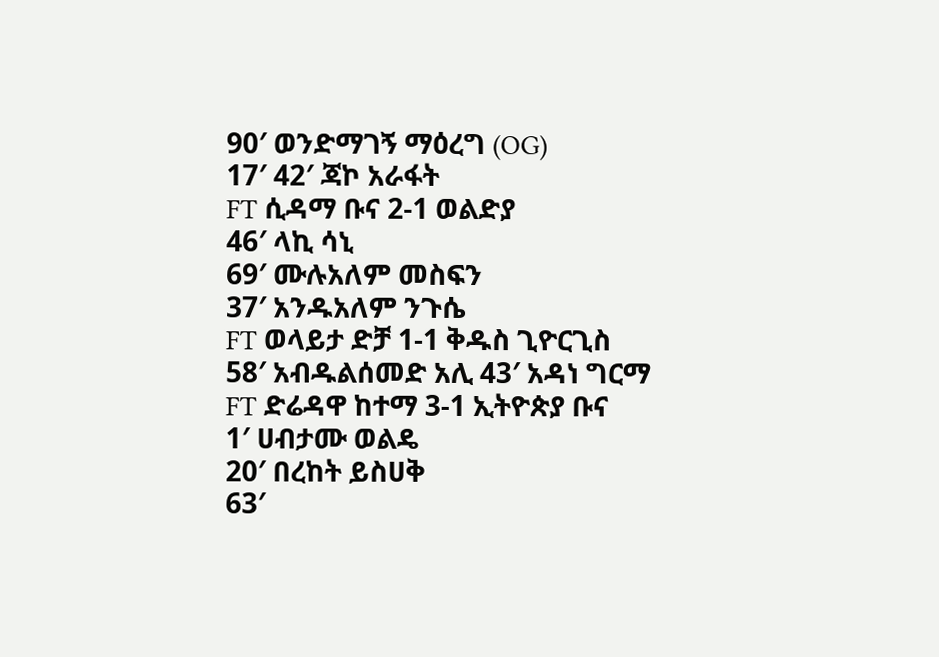90′ ወንድማገኝ ማዕረግ (OG)
17′ 42′ ጃኮ አራፋት
FT ሲዳማ ቡና 2-1 ወልድያ
46′ ላኪ ሳኒ
69′ ሙሉአለም መስፍን
37′ አንዱአለም ንጉሴ
FT ወላይታ ድቻ 1-1 ቅዱስ ጊዮርጊስ
58′ አብዱልሰመድ አሊ 43′ አዳነ ግርማ
FT ድሬዳዋ ከተማ 3-1 ኢትዮጵያ ቡና
1′ ሀብታሙ ወልዴ
20′ በረከት ይስሀቅ
63′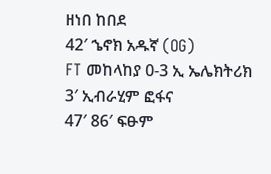ዘነበ ከበደ
42′ ኄኖክ አዱኛ (OG)
FT መከላከያ 0-3 ኢ ኤሌክትሪክ
3′ ኢብራሂም ፎፋና
47′ 86′ ፍፁም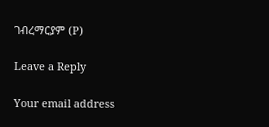ገብረማርያም (P)

Leave a Reply

Your email address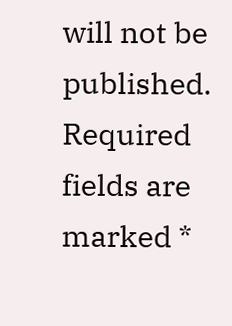will not be published. Required fields are marked *